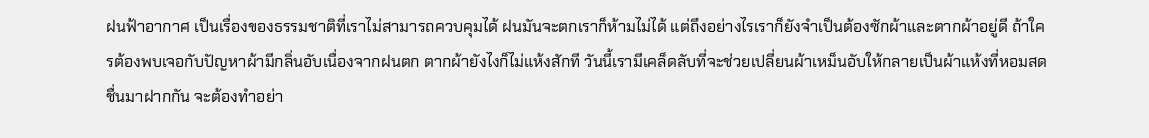ฝนฟ้าอากาศ เป็นเรื่องของธรรมชาติที่เราไม่สามารถควบคุมได้ ฝนมันจะตกเราก็ห้ามไม่ได้ แต่ถึงอย่างไรเราก็ยังจำเป็นต้องซักผ้าและตากผ้าอยู่ดี ถ้าใครต้องพบเจอกับปัญหาผ้ามีกลิ่นอับเนื่องจากฝนตก ตากผ้ายังไงก็ไม่แห้งสักที วันนี้เรามีเคล็ดลับที่จะช่วยเปลี่ยนผ้าเหม็นอับให้กลายเป็นผ้าแห้งที่หอมสดชื่นมาฝากกัน จะต้องทำอย่า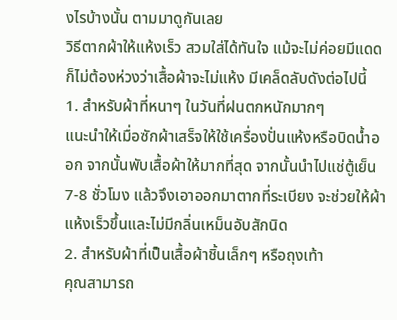งไรบ้างนั้น ตามมาดูกันเลย
วิธีตากผ้าให้แห้งเร็ว สวมใส่ได้ทันใจ แม้จะไม่ค่อยมีแดดก็ไม่ต้องห่วงว่าเสื้อผ้าจะไม่แห้ง มีเคล็ดลับดังต่อไปนี้
1. สำหรับผ้าที่หนาๆ ในวันที่ฝนตกหนักมากๆ
แนะนำให้เมื่อซักผ้าเสร็จให้ใช้เครื่องปั่นแห้งหรือบิดน้ำออก จากนั้นพับเสื้อผ้าให้มากที่สุด จากนั้นนำไปแช่ตู้เย็น 7-8 ชั่วโมง แล้วจึงเอาออกมาตากที่ระเบียง จะช่วยให้ผ้าแห้งเร็วขึ้นและไม่มีกลิ่นเหม็นอับสักนิด
2. สำหรับผ้าที่เป็นเสื้อผ้าชิ้นเล็กๆ หรือถุงเท้า
คุณสามารถ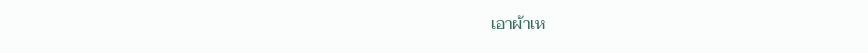เอาผ้าเห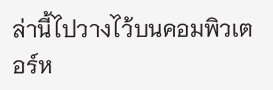ล่านี้ไปวางไว้บนคอมพิวเตอร์ห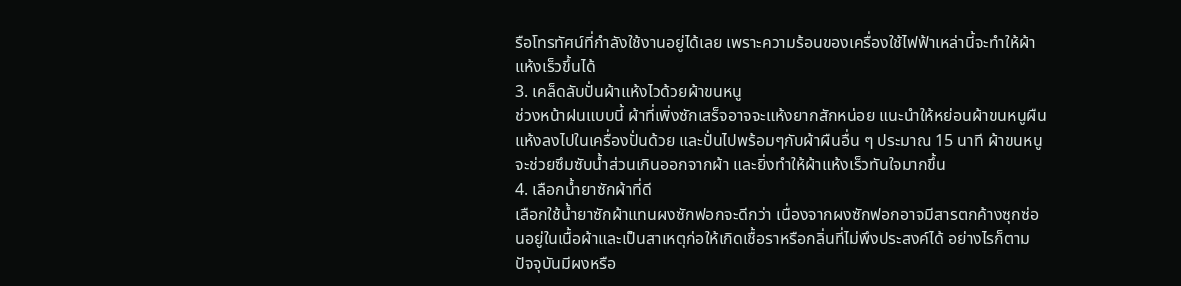รือโทรทัศน์ที่กำลังใช้งานอยู่ได้เลย เพราะความร้อนของเครื่องใช้ไฟฟ้าเหล่านี้จะทำให้ผ้าแห้งเร็วขึ้นได้
3. เคล็ดลับปั่นผ้าแห้งไวด้วยผ้าขนหนู
ช่วงหน้าฝนแบบนี้ ผ้าที่เพิ่งซักเสร็จอาจจะแห้งยากสักหน่อย แนะนำให้หย่อนผ้าขนหนูผืนแห้งลงไปในเครื่องปั่นด้วย และปั่นไปพร้อมๆกับผ้าผืนอื่น ๆ ประมาณ 15 นาที ผ้าขนหนูจะช่วยซึมซับน้ำส่วนเกินออกจากผ้า และยิ่งทำให้ผ้าแห้งเร็วทันใจมากขึ้น
4. เลือกน้ำยาซักผ้าที่ดี
เลือกใช้น้ำยาซักผ้าแทนผงซักฟอกจะดีกว่า เนื่องจากผงซักฟอกอาจมีสารตกค้างซุกซ่อนอยู่ในเนื้อผ้าและเป็นสาเหตุก่อให้เกิดเชื้อราหรือกลิ่นที่ไม่พึงประสงค์ได้ อย่างไรก็ตาม ปัจจุบันมีผงหรือ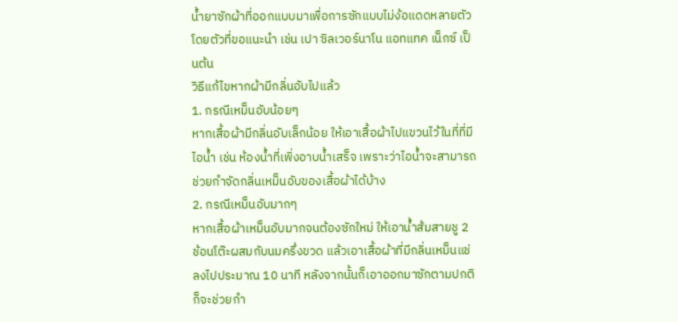น้ำยาซักผ้าที่ออกแบบมาเพื่อการซักแบบไม่ง้อแดดหลายตัว โดยตัวที่ขอแนะนำ เช่น เปา ซิลเวอร์นาโน แอทแทค เน็กซ์ เป็นต้น
วิธีแก้ไขหากผ้ามีกลิ่นอับไปแล้ว
1. กรณีเหม็นอับน้อยๆ
หากเสื้อผ้ามีกลิ่นอับเล็กน้อย ให้เอาเสื้อผ้าไปแขวนไว้ในที่ที่มีไอน้ำ เช่น ห้องน้ำที่เพิ่งอาบน้ำเสร็จ เพราะว่าไอน้ำจะสามารถช่วยกำจัดกลิ่นเหม็นอับของเสื้อผ้าได้บ้าง
2. กรณีเหม็นอับมากๆ
หากเสื้อผ้าเหม็นอับมากจนต้องซักใหม่ ให้เอาน้ำส้มสายชู 2 ช้อนโต๊ะผสมกับนมครึ่งขวด แล้วเอาเสื้อผ้าที่มีกลิ่นเหม็นแช่ลงไปประมาณ 10 นาที หลังจากนั้นก็เอาออกมาซักตามปกติ ก็จะช่วยกำ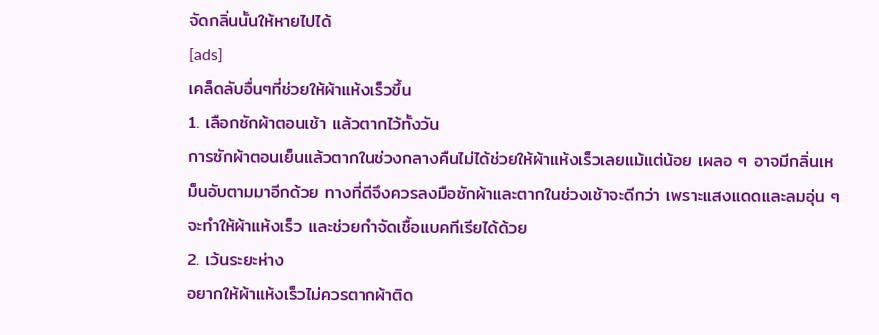จัดกลิ่นนั้นให้หายไปได้
[ads]
เคล็ดลับอื่นๆที่ช่วยให้ผ้าแห้งเร็วขึ้น
1. เลือกซักผ้าตอนเช้า แล้วตากไว้ทั้งวัน
การซักผ้าตอนเย็นแล้วตากในช่วงกลางคืนไม่ได้ช่วยให้ผ้าแห้งเร็วเลยแม้แต่น้อย เผลอ ๆ อาจมีกลิ่นเหม็นอับตามมาอีกด้วย ทางที่ดีจึงควรลงมือซักผ้าและตากในช่วงเช้าจะดีกว่า เพราะแสงแดดและลมอุ่น ๆ จะทำให้ผ้าแห้งเร็ว และช่วยกำจัดเชื้อแบคทีเรียได้ด้วย
2. เว้นระยะห่าง
อยากให้ผ้าแห้งเร็วไม่ควรตากผ้าติด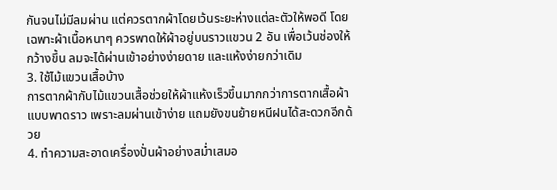กันจนไม่มีลมผ่าน แต่ควรตากผ้าโดยเว้นระยะห่างแต่ละตัวให้พอดี โดยเฉพาะผ้าเนื้อหนาๆ ควรพาดให้ผ้าอยู่บนราวแขวน 2 อัน เพื่อเว้นช่องให้กว้างขึ้น ลมจะได้ผ่านเข้าอย่างง่ายดาย และแห้งง่ายกว่าเดิม
3. ใช้ไม้แขวนเสื้อบ้าง
การตากผ้ากับไม้แขวนเสื้อช่วยให้ผ้าแห้งเร็วขึ้นมากกว่าการตากเสื้อผ้าแบบพาดราว เพราะลมผ่านเข้าง่าย แถมยังขนย้ายหนีฝนได้สะดวกอีกด้วย
4. ทำความสะอาดเครื่องปั่นผ้าอย่างสม่ำเสมอ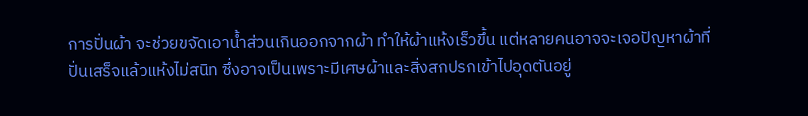การปั่นผ้า จะช่วยขจัดเอาน้ำส่วนเกินออกจากผ้า ทำให้ผ้าแห้งเร็วขึ้น แต่หลายคนอาจจะเจอปัญหาผ้าที่ปั่นเสร็จแล้วแห้งไม่สนิท ซึ่งอาจเป็นเพราะมีเศษผ้าและสิ่งสกปรกเข้าไปอุดตันอยู่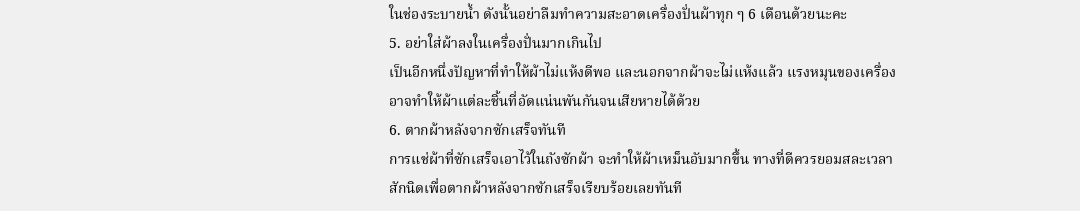ในช่องระบายน้ำ ดังนั้นอย่าลืมทำความสะอาดเครื่องปั่นผ้าทุก ๆ 6 เดือนด้วยนะคะ
5. อย่าใส่ผ้าลงในเครื่องปั่นมากเกินไป
เป็นอีกหนึ่งปัญหาที่ทำให้ผ้าไม่แห้งดีพอ และนอกจากผ้าจะไม่แห้งแล้ว แรงหมุนของเครื่อง อาจทำให้ผ้าแต่ละชิ้นที่อัดแน่นพันกันจนเสียหายได้ด้วย
6. ตากผ้าหลังจากซักเสร็จทันที
การแช่ผ้าที่ซักเสร็จเอาไว้ในถังซักผ้า จะทำให้ผ้าเหม็นอับมากขึ้น ทางที่ดีควรยอมสละเวลาสักนิดเพื่อตากผ้าหลังจากซักเสร็จเรียบร้อยเลยทันที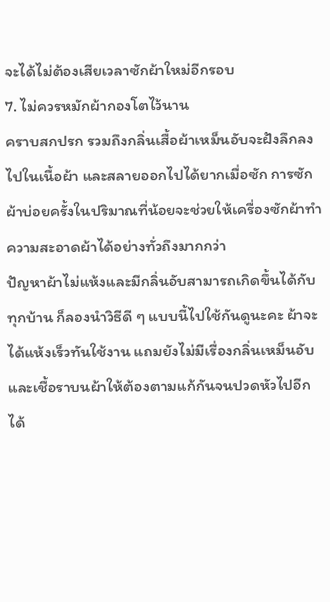จะได้ไม่ต้องเสียเวลาซักผ้าใหม่อีกรอบ
7. ไม่ควรหมักผ้ากองโตไว้นาน
คราบสกปรก รวมถึงกลิ่นเสื้อผ้าเหม็นอับจะฝังลึกลงไปในเนื้อผ้า และสลายออกไปได้ยากเมื่อซัก การซักผ้าบ่อยครั้งในปริมาณที่น้อยจะช่วยให้เครื่องซักผ้าทำความสะอาดผ้าได้อย่างทั่วถึงมากกว่า
ปัญหาผ้าไม่แห้งและมีกลิ่นอับสามารถเกิดขึ้นได้กับทุกบ้าน ก็ลองนำวิธีดี ๆ แบบนี้ไปใช้กันดูนะคะ ผ้าจะได้แห้งเร็วทันใช้งาน แถมยังไม่มีเรื่องกลิ่นเหม็นอับ และเชื้อราบนผ้าให้ต้องตามแก้กันจนปวดหัวไปอีก ได้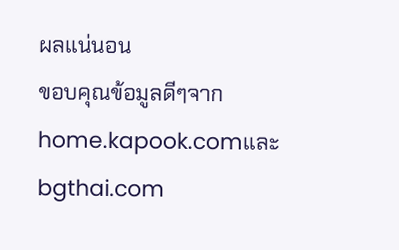ผลแน่นอน
ขอบคุณข้อมูลดีๆจาก home.kapook.comและ bgthai.com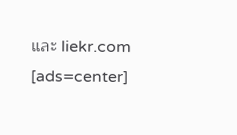และ liekr.com
[ads=center]